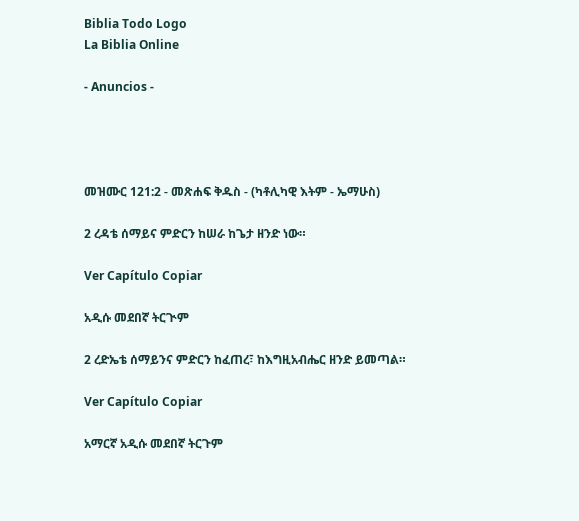Biblia Todo Logo
La Biblia Online

- Anuncios -




መዝሙር 121:2 - መጽሐፍ ቅዱስ - (ካቶሊካዊ እትም - ኤማሁስ)

2 ረዳቴ ሰማይና ምድርን ከሠራ ከጌታ ዘንድ ነው።

Ver Capítulo Copiar

አዲሱ መደበኛ ትርጒም

2 ረድኤቴ ሰማይንና ምድርን ከፈጠረ፣ ከእግዚአብሔር ዘንድ ይመጣል።

Ver Capítulo Copiar

አማርኛ አዲሱ መደበኛ ትርጉም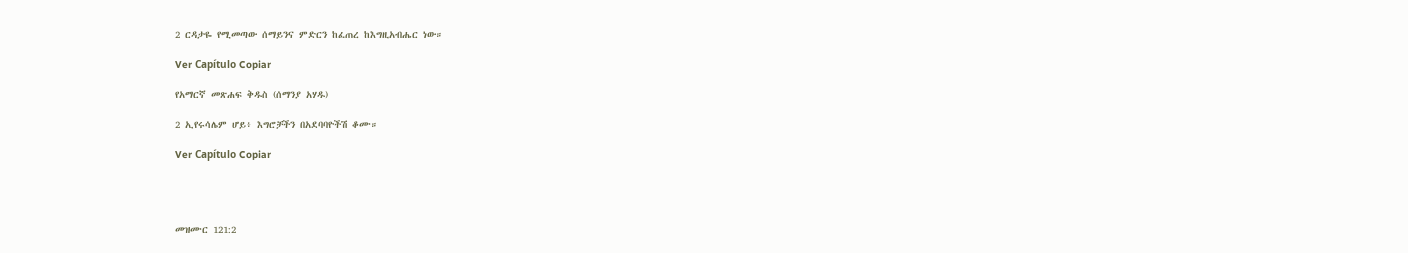2 ርዳታዬ የሚመጣው ሰማይንና ምድርን ከፈጠረ ከእግዚአብሔር ነው።

Ver Capítulo Copiar

የአማርኛ መጽሐፍ ቅዱስ (ሰማንያ አሃዱ)

2 ኢየሩሳሌም ሆይ፥ እግሮቻችን በአደባባዮችሽ ቆሙ።

Ver Capítulo Copiar




መዝሙር 121:2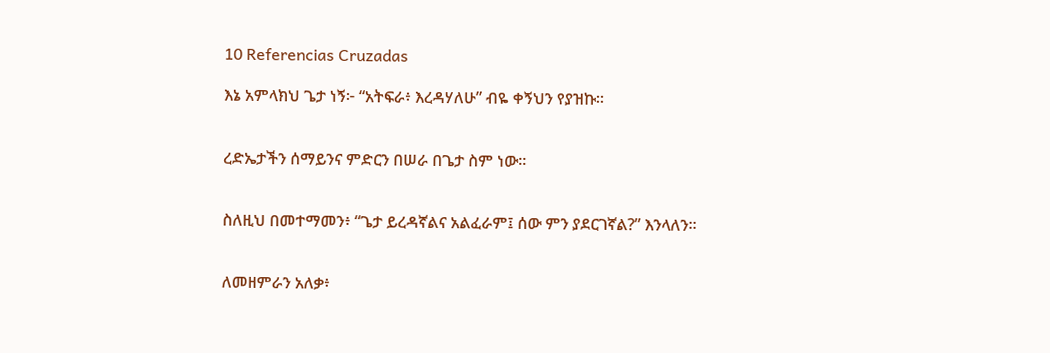10 Referencias Cruzadas

እኔ አምላክህ ጌታ ነኝ፦ “አትፍራ፥ እረዳሃለሁ” ብዬ ቀኝህን የያዝኩ።


ረድኤታችን ሰማይንና ምድርን በሠራ በጌታ ስም ነው።


ስለዚህ በመተማመን፥ “ጌታ ይረዳኛልና አልፈራም፤ ሰው ምን ያደርገኛል?” እንላለን።


ለመዘምራን አለቃ፥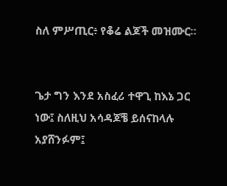ስለ ምሥጢር፥ የቆሬ ልጆች መዝሙር።


ጌታ ግን እንደ አስፈሪ ተዋጊ ከእኔ ጋር ነው፤ ስለዚህ አሳዳጆቼ ይሰናከላሉ አያሸንፉም፤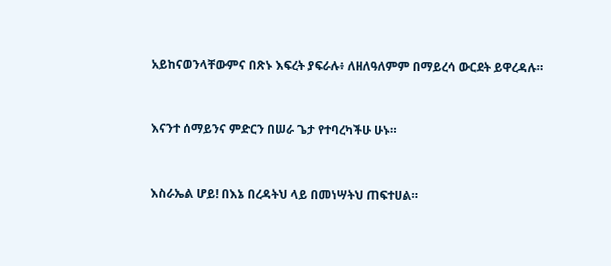አይከናወንላቸውምና በጽኑ እፍረት ያፍራሉ፥ ለዘለዓለምም በማይረሳ ውርደት ይዋረዳሉ።


እናንተ ሰማይንና ምድርን በሠራ ጌታ የተባረካችሁ ሁኑ።


እስራኤል ሆይ! በእኔ በረዳትህ ላይ በመነሣትህ ጠፍተሀል።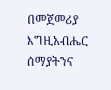በመጀመሪያ እግዚአብሔር ሰማያትንና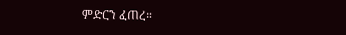ምድርን ፈጠረ።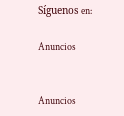Síguenos en:

Anuncios


Anuncios